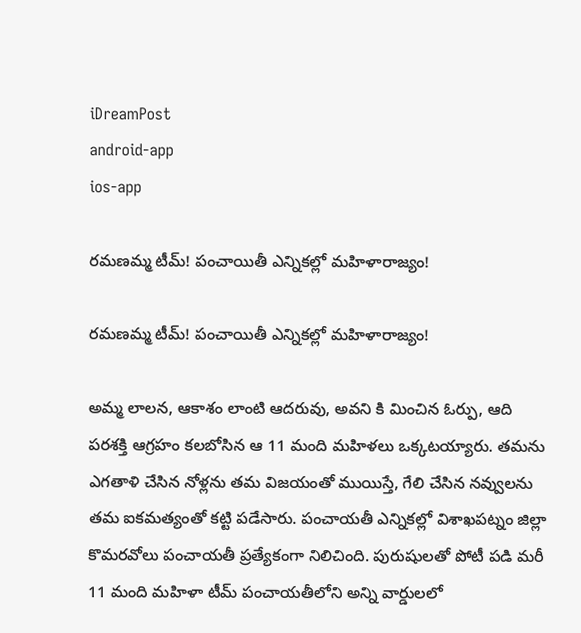iDreamPost
android-app
ios-app

రమణమ్మ టీమ్! పంచాయితీ ఎన్నికల్లో మహిళారాజ్యం!

రమణమ్మ టీమ్! పంచాయితీ ఎన్నికల్లో మహిళారాజ్యం!

అమ్మ లాలన, ఆకాశం లాంటి ఆదరువు, అవని కి మించిన ఓర్పు, ఆది పరశక్తి ఆగ్రహం కలబోసిన ఆ 11 మంది మహిళలు ఒక్కటయ్యారు. తమను ఎగతాళి చేసిన నోళ్లను తమ విజయంతో ముయిస్తే, గేలి చేసిన నవ్వులను తమ ఐకమత్యంతో కట్టి పడేసారు. పంచాయతీ ఎన్నికల్లో విశాఖపట్నం జిల్లా కొమరవోలు పంచాయతీ ప్రత్యేకంగా నిలిచింది. పురుషులతో పోటీ పడి మరీ 11 మంది మహిళా టీమ్ పంచాయతీలోని అన్ని వార్డులలో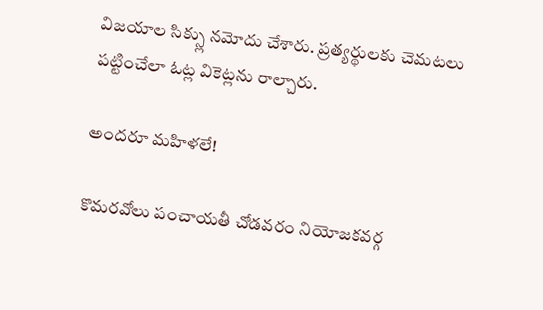విజయాల సిక్స్లు నమోదు చేశారు. ప్రత్యర్థులకు చెమటలు పట్టించేలా ఓట్ల వికెట్లను రాల్చారు.

అందరూ మహిళలే!

కొమరవోలు పంచాయతీ చోడవరం నియోజకవర్గ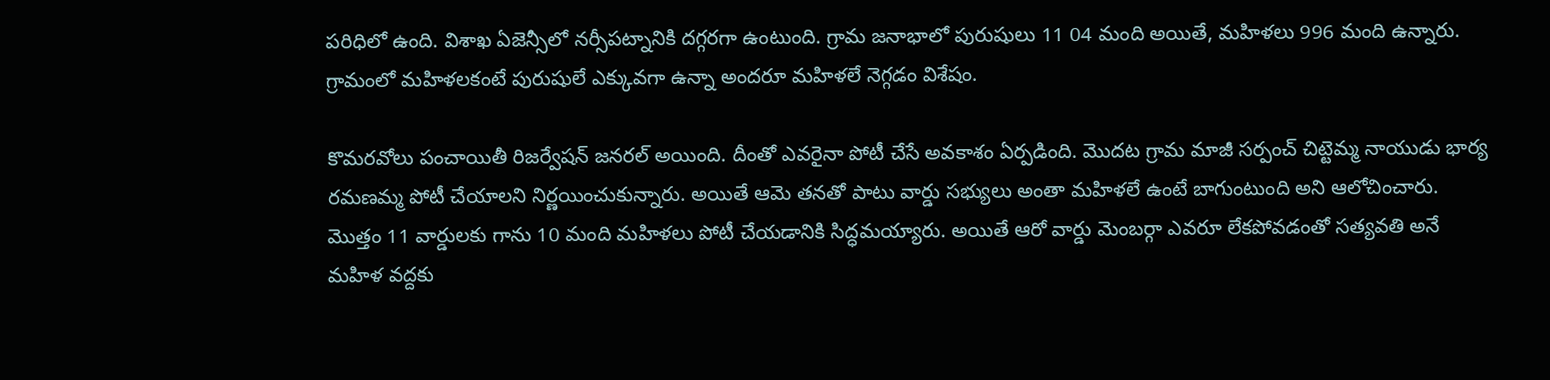పరిధిలో ఉంది. విశాఖ ఏజెన్సీలో నర్సీపట్నానికి దగ్గరగా ఉంటుంది. గ్రామ జనాభాలో పురుషులు 11 04 మంది అయితే, మహిళలు 996 మంది ఉన్నారు. గ్రామంలో మహిళలకంటే పురుషులే ఎక్కువగా ఉన్నా అందరూ మహిళలే నెగ్గడం విశేషం.

కొమరవోలు పంచాయితీ రిజర్వేషన్ జనరల్ అయింది. దీంతో ఎవరైనా పోటీ చేసే అవకాశం ఏర్పడింది. మొదట గ్రామ మాజీ సర్పంచ్ చిట్టెమ్మ నాయుడు భార్య రమణమ్మ పోటీ చేయాలని నిర్ణయించుకున్నారు. అయితే ఆమె తనతో పాటు వార్డు సభ్యులు అంతా మహిళలే ఉంటే బాగుంటుంది అని ఆలోచించారు. మొత్తం 11 వార్డులకు గాను 10 మంది మహిళలు పోటీ చేయడానికి సిద్ధమయ్యారు. అయితే ఆరో వార్డు మెంబర్గా ఎవరూ లేకపోవడంతో సత్యవతి అనే మహిళ వద్దకు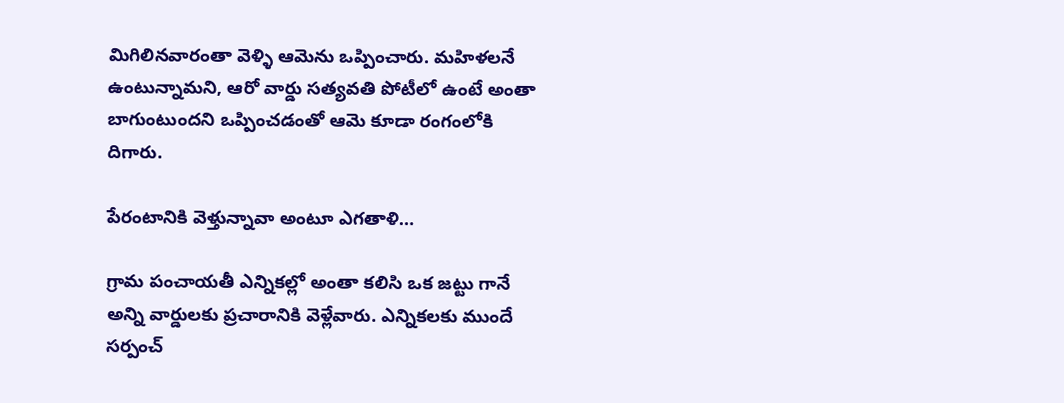మిగిలినవారంతా వెళ్ళి ఆమెను ఒప్పించారు. మహిళలనే ఉంటున్నామని, ఆరో వార్డు సత్యవతి పోటీలో ఉంటే అంతా బాగుంటుందని ఒప్పించడంతో ఆమె కూడా రంగంలోకి దిగారు.

పేరంటానికి వెళ్తున్నావా అంటూ ఎగతాళి…

గ్రామ పంచాయతీ ఎన్నికల్లో అంతా కలిసి ఒక జట్టు గానే అన్ని వార్డులకు ప్రచారానికి వెళ్లేవారు. ఎన్నికలకు ముందే సర్పంచ్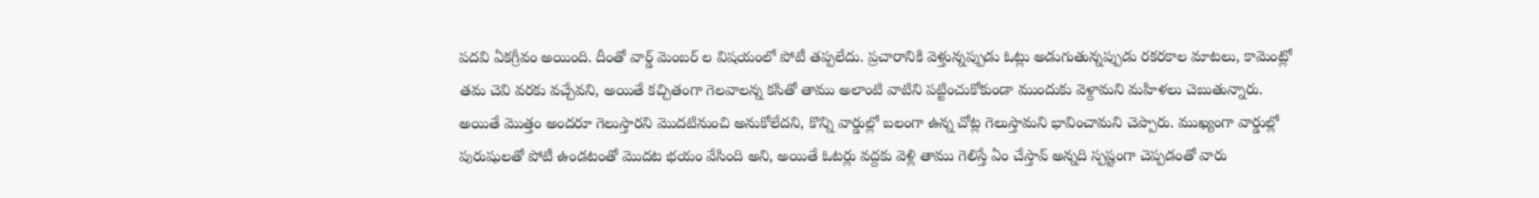పదవి ఏకగ్రీవం అయింది. దీంతో వార్డ్ మెంబర్ ల విషయంలో పోటీ తప్పలేదు. ప్రచారానికి వెళ్తున్నప్పుడు ఓట్లు అడుగుతున్నప్పుడు రకరకాల మాటలు, కామెంట్లో తమ చెవి వరకు వచ్చేవని, అయితే కచ్చితంగా గెలవాలన్న కసితో తాము అలాంటి వాటిని పట్టించుకోకుండా ముందుకు వెళ్దామని మహిళలు చెబుతున్నారు. అయితే మొత్తం అందరూ గెలుస్తారని మొదటినుంచి అనుకోలేదని, కొన్ని వార్డుల్లో బలంగా ఉన్న చోట్ల గెలుస్తామని భావించామని చెప్పారు. ముఖ్యంగా వార్డుల్లో పురుషులతో పోటీ ఉండటంతో మొదట భయం వేసింది అని, అయితే ఓటర్లు వద్దకు వెళ్లి తాము గెలిస్తే ఏం చేస్తావ్ అన్నది స్పష్టంగా చెప్పడంతో వారు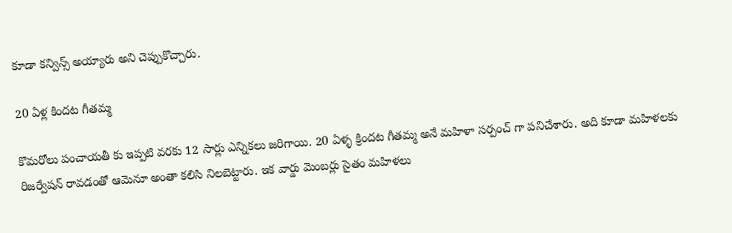కూడా కన్విన్స్ అయ్యారు అని చెప్పుకొచ్చారు.

20 ఏళ్ల కిందట గీతమ్మ

కొమరోలు పంచాయతీ కు ఇప్పటి వరకు 12 సార్లు ఎన్నికలు జరిగాయి. 20 ఏళ్ళ క్రిందట గీతమ్మ అనే మహిళా సర్పంచ్ గా పనిచేశారు. అది కూడా మహిళలకు రిజర్వేషన్ రావడంతో ఆమెనూ అంతా కలిసి నిలబెట్టారు. ఇక వార్డు మెంబర్లు సైతం మహిళలు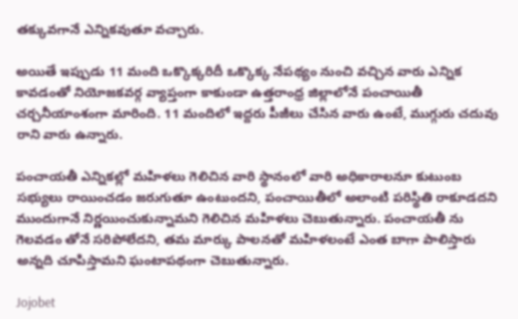తక్కువగానే ఎన్నికవుతూ వచ్చారు.

అయితే ఇప్పుడు 11 మంది ఒక్కొక్కరిదీ ఒక్కొక్క నేపథ్యం నుంచి వచ్చిన వారు ఎన్నిక కావడంతో నియోజకవర్గ వ్యాప్తంగా కాకుండా ఉత్తరాంధ్ర జిల్లాలోనే పంచాయితీ చర్చనీయాంశంగా మారింది. 11 మందిలో ఇద్దరు పీజీలు చేసిన వారు ఉంటే, ముగ్గురు చదువు రాని వారు ఉన్నారు.

పంచాయతీ ఎన్నికల్లో మహిళలు గెలిచిన వారి స్థానంలో వారి అధికారాలనూ కుటుంబ సభ్యులు రాయించడం జరుగుతూ ఉంటుందని, పంచాయితీలో అలాంటి పరిస్థితి రాకూడదని ముందుగానే నిర్ణయించుకున్నామని గెలిచిన మహిళలు చెబుతున్నారు. పంచాయతీ ను గెలవడం తోనే సరిపోలేదని, తమ మార్కు పాలనతో మహిళలంటే ఎంత బాగా పాలిస్తారు అన్నది చూపిస్తామని ఘంటాపథంగా చెబుతున్నారు.

Jojobet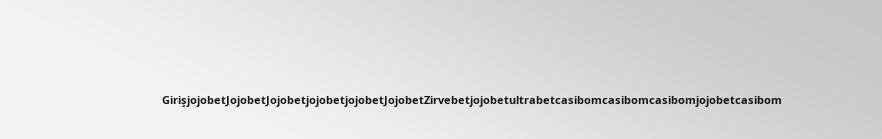GirişjojobetJojobetJojobetjojobetjojobetJojobetZirvebetjojobetultrabetcasibomcasibomcasibomjojobetcasibom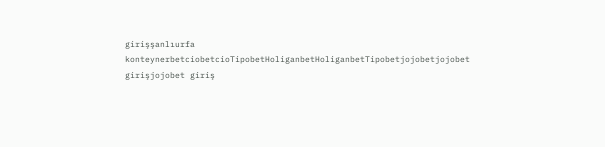girişşanlıurfa konteynerbetciobetcioTipobetHoliganbetHoliganbetTipobetjojobetjojobet girişjojobet giriş